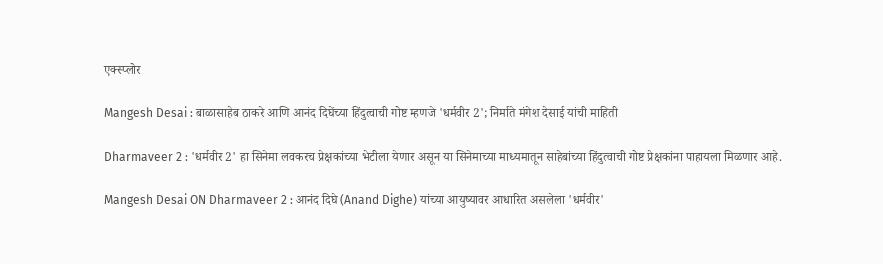एक्स्प्लोर

Mangesh Desai : बाळासाहेब ठाकरे आणि आनंद दिघेंच्या हिंदुत्वाची गोष्ट म्हणजे 'धर्मवीर 2'; निर्माते मंगेश देसाई यांची माहिती

Dharmaveer 2 : 'धर्मवीर 2' हा सिनेमा लवकरच प्रेक्षकांच्या भेटीला येणार असून या सिनेमाच्या माध्यमातून साहेबांच्या हिंदुत्वाची गोष्ट प्रेक्षकांना पाहायला मिळणार आहे.

Mangesh Desai ON Dharmaveer 2 : आनंद दिघे (Anand Dighe) यांच्या आयुष्यावर आधारित असलेला 'धर्मवीर'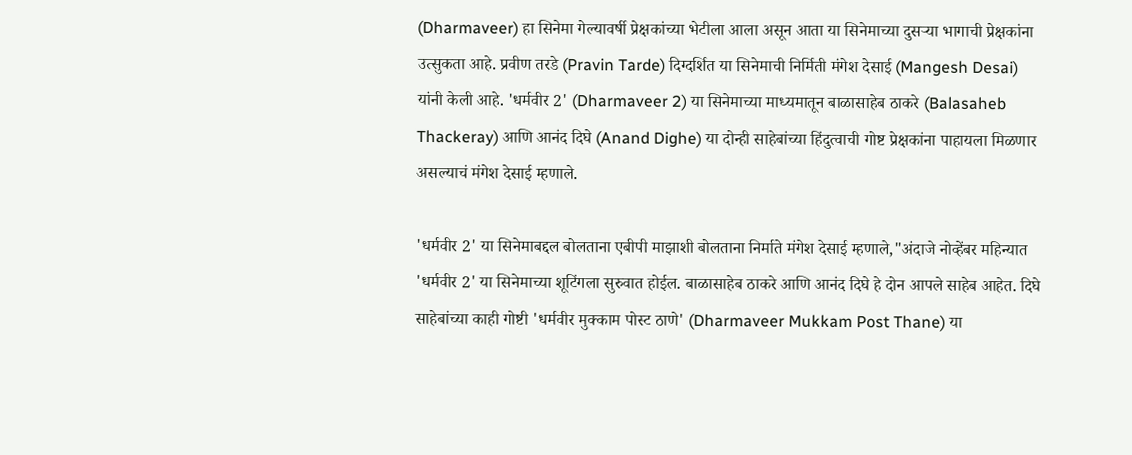(Dharmaveer) हा सिनेमा गेल्यावर्षी प्रेक्षकांच्या भेटीला आला असून आता या सिनेमाच्या दुसऱ्या भागाची प्रेक्षकांना उत्सुकता आहे. प्रवीण तरडे (Pravin Tarde) दिग्दर्शित या सिनेमाची निर्मिती मंगेश देसाई (Mangesh Desai) यांनी केली आहे. 'धर्मवीर 2' (Dharmaveer 2) या सिनेमाच्या माध्यमातून बाळासाहेब ठाकरे (Balasaheb Thackeray) आणि आनंद दिघे (Anand Dighe) या दोन्ही साहेबांच्या हिंदुत्वाची गोष्ट प्रेक्षकांना पाहायला मिळणार असल्याचं मंगेश देसाई म्हणाले.

'धर्मवीर 2' या सिनेमाबद्दल बोलताना एबीपी माझाशी बोलताना निर्माते मंगेश देसाई म्हणाले,"अंदाजे नोव्हेंबर महिन्यात 'धर्मवीर 2' या सिनेमाच्या शूटिंगला सुरुवात होईल. बाळासाहेब ठाकरे आणि आनंद दिघे हे दोन आपले साहेब आहेत. दिघे साहेबांच्या काही गोष्टी 'धर्मवीर मुक्काम पोस्ट ठाणे' (Dharmaveer Mukkam Post Thane) या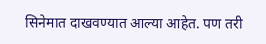सिनेमात दाखवण्यात आल्या आहेत. पण तरी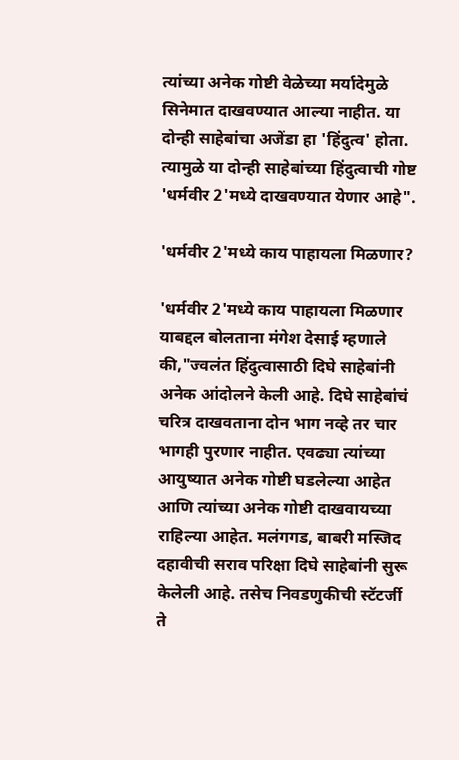त्यांच्या अनेक गोष्टी वेळेच्या मर्यादेमुळे सिनेमात दाखवण्यात आल्या नाहीत. या दोन्ही साहेबांचा अजेंडा हा 'हिंदुत्व' होता. त्यामुळे या दोन्ही साहेबांच्या हिंदुत्वाची गोष्ट 'धर्मवीर 2'मध्ये दाखवण्यात येणार आहे".

'धर्मवीर 2'मध्ये काय पाहायला मिळणार?

'धर्मवीर 2'मध्ये काय पाहायला मिळणार याबद्दल बोलताना मंगेश देसाई म्हणाले की,"ज्वलंत हिंदुत्वासाठी दिघे साहेबांनी अनेक आंदोलने केली आहे. दिघे साहेबांचं चरित्र दाखवताना दोन भाग नव्हे तर चार भागही पुरणार नाहीत. एवढ्या त्यांच्या आयुष्यात अनेक गोष्टी घडलेल्या आहेत आणि त्यांच्या अनेक गोष्टी दाखवायच्या राहिल्या आहेत. मलंगगड, बाबरी मस्जिद दहावीची सराव परिक्षा दिघे साहेबांनी सुरू केलेली आहे. तसेच निवडणुकीची स्टॅटर्जी ते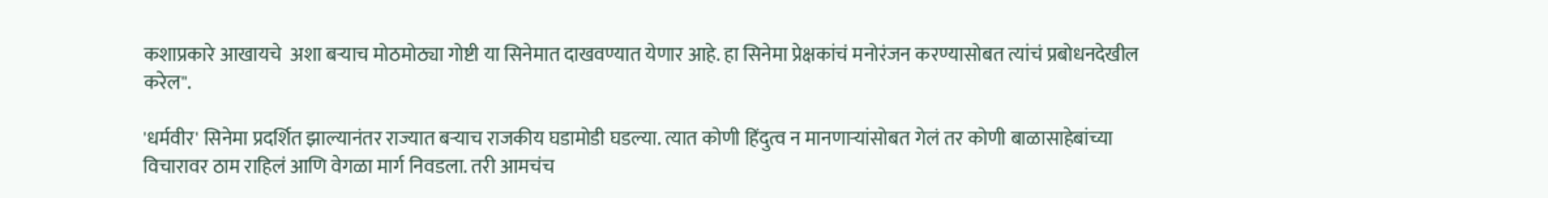कशाप्रकारे आखायचे  अशा बऱ्याच मोठमोठ्या गोष्टी या सिनेमात दाखवण्यात येणार आहे. हा सिनेमा प्रेक्षकांचं मनोरंजन करण्यासोबत त्यांचं प्रबोधनदेखील करेल".

'धर्मवीर' सिनेमा प्रदर्शित झाल्यानंतर राज्यात बऱ्याच राजकीय घडामोडी घडल्या. त्यात कोणी हिंदुत्व न मानणाऱ्यांसोबत गेलं तर कोणी बाळासाहेबांच्या विचारावर ठाम राहिलं आणि वेगळा मार्ग निवडला. तरी आमचंच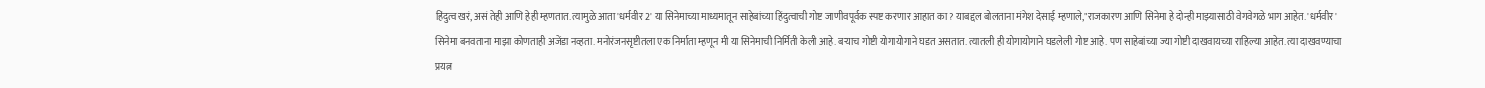हिंदुत्व खरं, असं तेही आणि हेही म्हणतात. त्यामुळे आता 'धर्मवीर 2' या सिनेमाच्या माध्यमातून साहेबांच्या हिंदुत्वाची गोष्ट जाणीवपूर्वक स्पष्ट करणार आहात का? याबद्दल बोलताना मंगेश देसाई म्हणाले,"राजकारण आणि सिनेमा हे दोन्ही माझ्यासाठी वेगवेगळे भाग आहेत. 'धर्मवीर' सिनेमा बनवताना माझा कोणताही अजेंडा नव्हता. मनोरंजनसृष्टीतला एक निर्माता म्हणून मी या सिनेमाची निर्मिती केली आहे. बऱ्याच गोष्टी योगायोगाने घडत असतात. त्यातली ही योगायोगाने घडलेली गोष्ट आहे. पण साहेबांच्या ज्या गोष्टी दाखवायच्या राहिल्या आहेत. त्या दाखवण्याचा प्रयत्न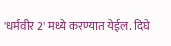'धर्मवीर 2' मध्ये करण्यात येईल. दिघे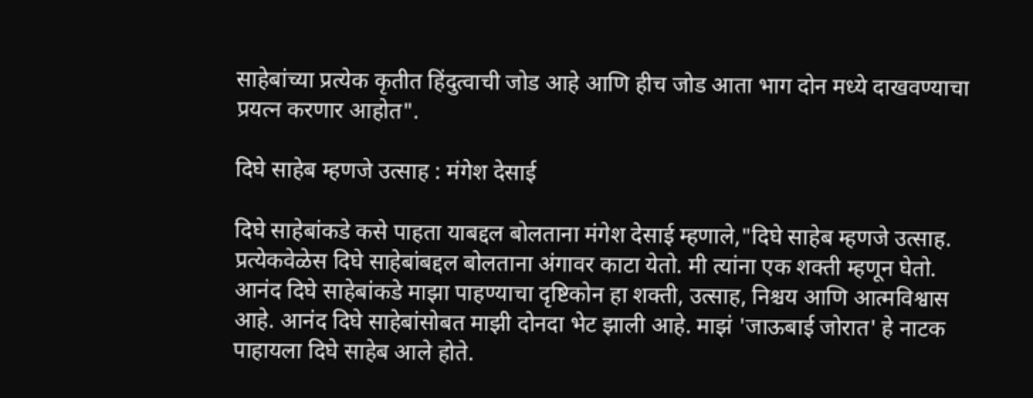साहेबांच्या प्रत्येक कृतीत हिंदुत्वाची जोड आहे आणि हीच जोड आता भाग दोन मध्ये दाखवण्याचा प्रयत्न करणार आहोत".

दिघे साहेब म्हणजे उत्साह : मंगेश देसाई

दिघे साहेबांकडे कसे पाहता याबद्दल बोलताना मंगेश देसाई म्हणाले,"दिघे साहेब म्हणजे उत्साह. प्रत्येकवेळेस दिघे साहेबांबद्दल बोलताना अंगावर काटा येतो. मी त्यांना एक शक्ती म्हणून घेतो. आनंद दिघे साहेबांकडे माझा पाहण्याचा दृष्टिकोन हा शक्ती, उत्साह, निश्चय आणि आत्मविश्वास आहे. आनंद दिघे साहेबांसोबत माझी दोनदा भेट झाली आहे. माझं 'जाऊबाई जोरात' हे नाटक पाहायला दिघे साहेब आले होते.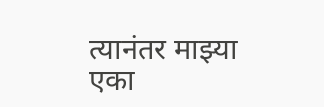त्यानंतर माझ्या एका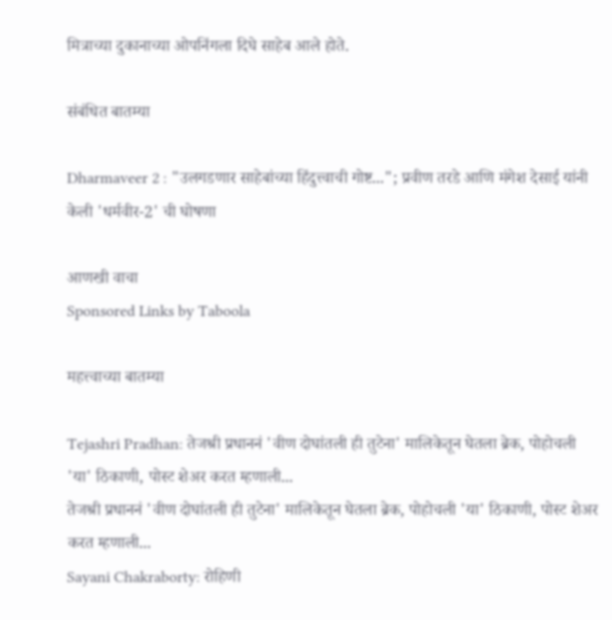मित्राच्या दुकानाच्या ओपनिंगला दिघे साहेब आले होते.

संबंधित बातम्या

Dharmaveer 2 : "उलगडणार साहेबांच्या हिंदुत्त्वाची गोष्ट..."; प्रवीण तरडे आणि मंगेश देसाई यांनी केली 'धर्मवीर-2' ची घोषणा

आणखी वाचा
Sponsored Links by Taboola

महत्त्वाच्या बातम्या

Tejashri Pradhan: तेजश्री प्रधाननं 'वीण दोघांतली ही तुटेना' मालिकेतून घेतला ब्रेक, पोहोचली 'या' ठिकाणी, पोस्ट शेअर करत म्हणाली...
तेजश्री प्रधाननं 'वीण दोघांतली ही तुटेना' मालिकेतून घेतला ब्रेक, पोहोचली 'या' ठिकाणी, पोस्ट शेअर करत म्हणाली...
Sayani Chakraborty: रोहिणी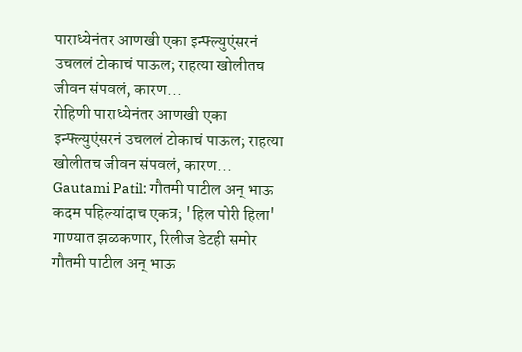पाराध्येनंतर आणखी एका इन्फ्ल्युएंसरनं उचललं टोकाचं पाऊल; राहत्या खोलीतच जीवन संपवलं, कारण...
रोहिणी पाराध्येनंतर आणखी एका इन्फ्ल्युएंसरनं उचललं टोकाचं पाऊल; राहत्या खोलीतच जीवन संपवलं, कारण...
Gautami Patil: गौतमी पाटील अन् भाऊ कदम पहिल्यांदाच एकत्र; 'हिल पोरी हिला' गाण्यात झळकणार, रिलीज डेटही समोर
गौतमी पाटील अन् भाऊ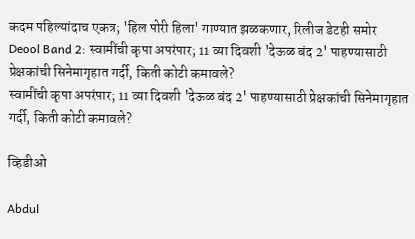कदम पहिल्यांदाच एकत्र; 'हिल पोरी हिला' गाण्यात झळकणार, रिलीज डेटही समोर
Deool Band 2: स्वामींची कृपा अपरंपार; 11 व्या दिवशी 'देऊळ बंद 2' पाहण्यासाठी प्रेक्षकांची सिनेमागृहात गर्दी, किती कोटी कमावले?
स्वामींची कृपा अपरंपार; 11 व्या दिवशी 'देऊळ बंद 2' पाहण्यासाठी प्रेक्षकांची सिनेमागृहात गर्दी, किती कोटी कमावले?

व्हिडीओ

Abdul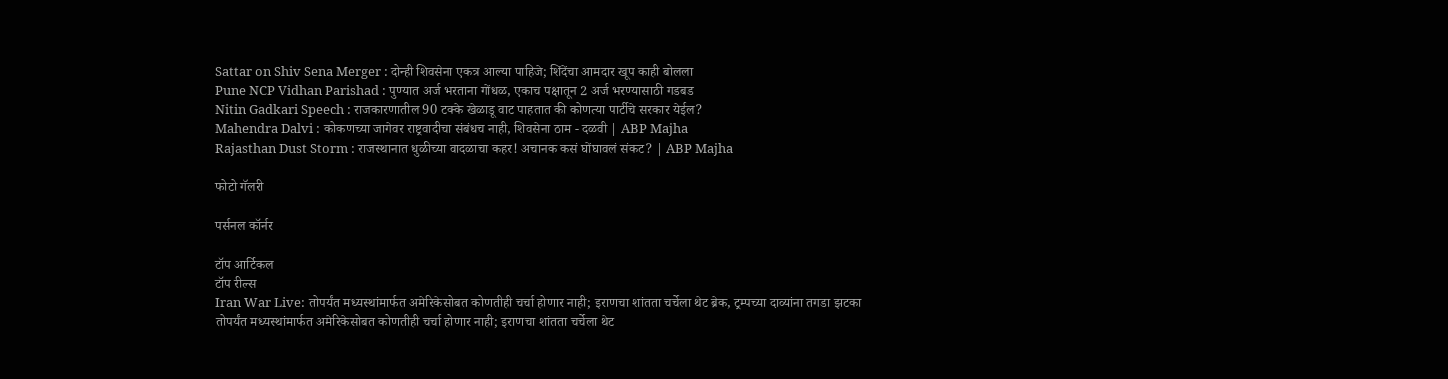Sattar on Shiv Sena Merger : दोन्ही शिवसेना एकत्र आल्या पाहिजे; शिंदेंचा आमदार खूप काही बोलला
Pune NCP Vidhan Parishad : पुण्यात अर्ज भरताना गोंधळ, एकाच पक्षातून 2 अर्ज भरण्यासाठी गडबड
Nitin Gadkari Speech : राजकारणातील 90 टक्के खेळाडू वाट पाहतात की कोणत्या पार्टीचे सरकार येईल?
Mahendra Dalvi : कोकणच्या जागेवर राष्ट्रवादीचा संबंधच नाही, शिवसेना ठाम - दळवी | ABP Majha
Rajasthan Dust Storm : राजस्थानात धुळीच्या वादळाचा कहर! अचानक कसं घोंघावलं संकट? | ABP Majha

फोटो गॅलरी

पर्सनल कॉर्नर

टॉप आर्टिकल
टॉप रील्स
Iran War Live: तोपर्यंत मध्यस्थांमार्फत अमेरिकेसोबत कोणतीही चर्चा होणार नाही; इराणचा शांतता चर्चेला थेट ब्रेक, ट्रम्पच्या दाव्यांना तगडा झटका
तोपर्यंत मध्यस्थांमार्फत अमेरिकेसोबत कोणतीही चर्चा होणार नाही; इराणचा शांतता चर्चेला थेट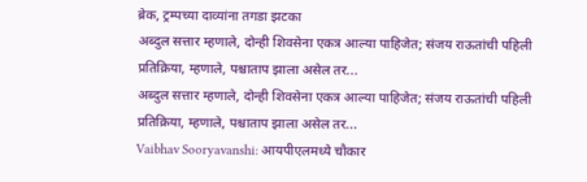ब्रेक, ट्रम्पच्या दाव्यांना तगडा झटका
अब्दुल सत्तार म्हणाले, दोन्ही शिवसेना एकत्र आल्या पाहिजेत; संजय राऊतांची पहिली प्रतिक्रिया, म्हणाले, पश्चाताप झाला असेल तर...
अब्दुल सत्तार म्हणाले, दोन्ही शिवसेना एकत्र आल्या पाहिजेत; संजय राऊतांची पहिली प्रतिक्रिया, म्हणाले, पश्चाताप झाला असेल तर...
Vaibhav Sooryavanshi: आयपीएलमध्ये चौकार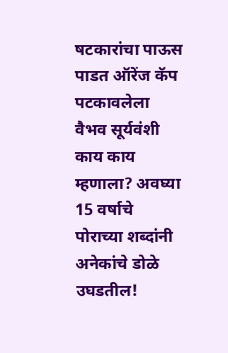षटकारांचा पाऊस पाडत ऑरेंज कॅप पटकावलेला वैभव सूर्यवंशी काय काय म्हणाला? अवघ्या 15 वर्षाचे पोराच्या शब्दांनी अनेकांचे डोळे उघडतील!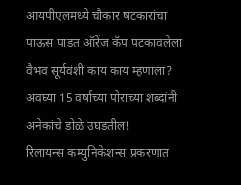आयपीएलमध्ये चौकार षटकारांचा पाऊस पाडत ऑरेंज कॅप पटकावलेला वैभव सूर्यवंशी काय काय म्हणाला? अवघ्या 15 वर्षाच्या पोराच्या शब्दांनी अनेकांचे डोळे उघडतील!
रिलायन्स कम्युनिकेशन्स प्रकरणात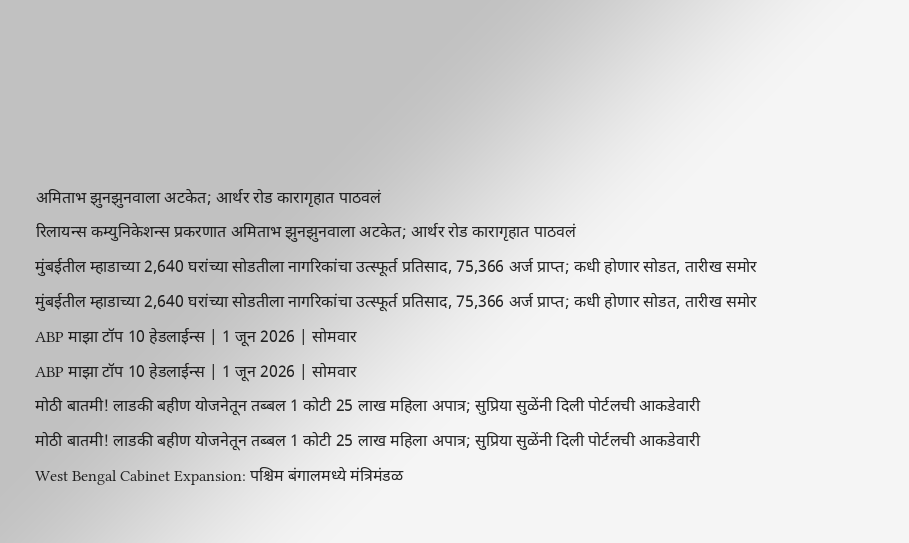अमिताभ झुनझुनवाला अटकेत; आर्थर रोड कारागृहात पाठवलं
रिलायन्स कम्युनिकेशन्स प्रकरणात अमिताभ झुनझुनवाला अटकेत; आर्थर रोड कारागृहात पाठवलं
मुंबईतील म्हाडाच्या 2,640 घरांच्या सोडतीला नागरिकांचा उत्स्फूर्त प्रतिसाद, 75,366 अर्ज प्राप्त; कधी होणार सोडत, तारीख समोर
मुंबईतील म्हाडाच्या 2,640 घरांच्या सोडतीला नागरिकांचा उत्स्फूर्त प्रतिसाद, 75,366 अर्ज प्राप्त; कधी होणार सोडत, तारीख समोर
ABP माझा टॉप 10 हेडलाईन्स | 1 जून 2026 | सोमवार
ABP माझा टॉप 10 हेडलाईन्स | 1 जून 2026 | सोमवार
मोठी बातमी! लाडकी बहीण योजनेतून तब्बल 1 कोटी 25 लाख महिला अपात्र; सुप्रिया सुळेंनी दिली पोर्टलची आकडेवारी
मोठी बातमी! लाडकी बहीण योजनेतून तब्बल 1 कोटी 25 लाख महिला अपात्र; सुप्रिया सुळेंनी दिली पोर्टलची आकडेवारी
West Bengal Cabinet Expansion: पश्चिम बंगालमध्ये मंत्रिमंडळ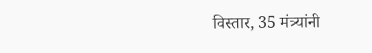विस्तार, 35 मंत्र्यांनी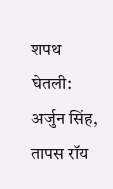शपथ घेतली: अर्जुन सिंह, तापस रॉय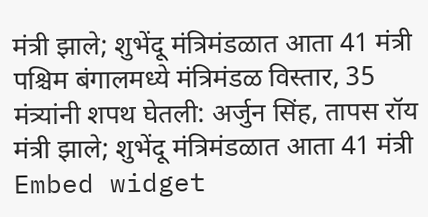मंत्री झाले; शुभेंदू मंत्रिमंडळात आता 41 मंत्री
पश्चिम बंगालमध्ये मंत्रिमंडळ विस्तार, 35 मंत्र्यांनी शपथ घेतली: अर्जुन सिंह, तापस रॉय मंत्री झाले; शुभेंदू मंत्रिमंडळात आता 41 मंत्री
Embed widget